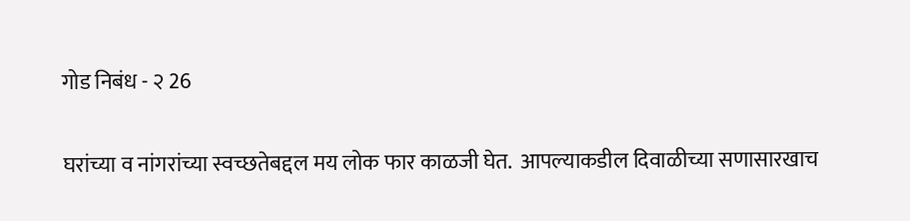गोड निबंध - २ 26

घरांच्या व नांगरांच्या स्वच्छतेबद्दल मय लोक फार काळजी घेत.  आपल्याकडील दिवाळीच्या सणासारखाच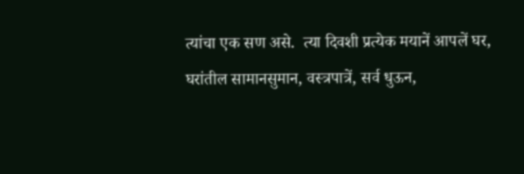त्यांचा एक सण असे.  त्या दिवशी प्रत्येक मयानें आपलें घर, घरांतील सामानसुमान, वस्त्रपात्रें, सर्व धुऊन,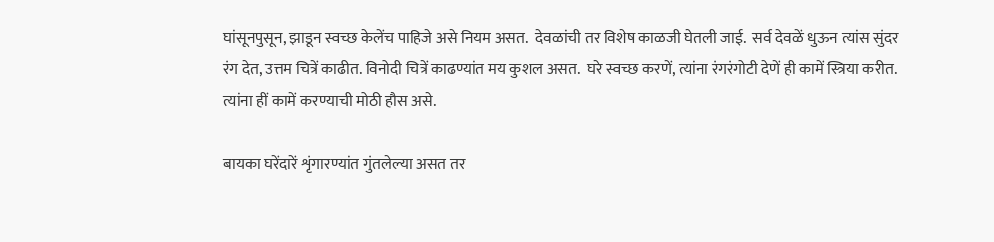घांसूनपुसून, झाडून स्वच्छ केलेंच पाहिजे असे नियम असत.  देवळांची तर विशेष काळजी घेतली जाई.  सर्व देवळें धुऊन त्यांस सुंदर रंग देत, उत्तम चित्रें काढीत. विनोदी चित्रें काढण्यांत मय कुशल असत.  घरे स्वच्छ करणें, त्यांना रंगरंगोटी देणें ही कामें स्त्रिया करीत.  त्यांना हीं कामें करण्याची मोठी हौस असे.

बायका घरेंदारें शृंगारण्यांत गुंतलेल्या असत तर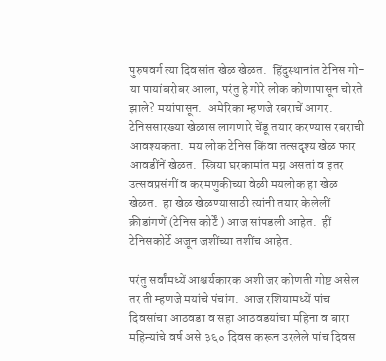पुरुषवर्ग त्या दिवसांत खेळ खेळत.  हिंदुस्थानांत टेनिस गो-या पायांबरोबर आला, परंतु हे गोरे लोक कोणापासून चोरते झाले? मयांपासून.  अमेरिका म्हणजे रबराचें आगर. टेनिससारख्या खेळास लागणारे चेंडू तयार करण्यास रबराची आवश्यकता.  मय लोक टेनिस किंवा तत्सदृश्य खेळ फार आवडींनें खेळत.  स्त्रिया घरकामांत मग्न असतां व इतर उत्सवप्रसंगीं व करमणुकीच्या वेळी मयलोक हा खेळ खेळत.  हा खेळ खेळण्यासाठी त्यांनी तयार केलेलीं क्रीडांगणें (टेनिस कोर्टें ) आज सांपडली आहेत.  हीं टेनिसकोर्टे अजून जशींच्या तशींच आहेत.

परंतु सर्वांमध्यें आश्चर्यकारक अशी जर कोणती गोष्ट असेल तर ती म्हणजे मयांचे पंचांग.  आज रशियामध्यें पांच दिवसांचा आठवडा व सहा आठवडयांचा महिना व बारा महिन्यांचे वर्ष असे ३६० दिवस करून उरलेले पांच दिवस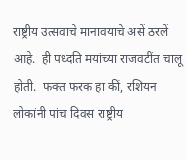राष्ट्रीय उत्सवाचे मानावयाचे असें ठरलें आहे.  ही पध्दति मयांच्या राजवटींत चालू होती.  फक्त फरक हा कीं, रशियन लोकांनी पांच दिवस राष्ट्रीय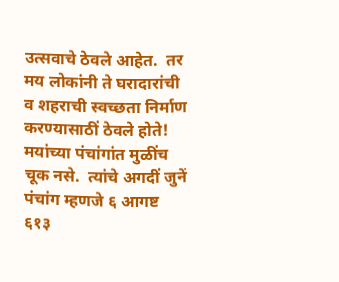उत्सवाचे ठेवले आहेत.  तर मय लोकांनी ते घरादारांची व शहराची स्वच्छता निर्माण करण्यासाठीं ठेवले होते!  मयांच्या पंचांगांत मुळींच चूक नसे.  त्यांचे अगदीं जुनें पंचांग म्हणजे ६ आगष्ट ६१३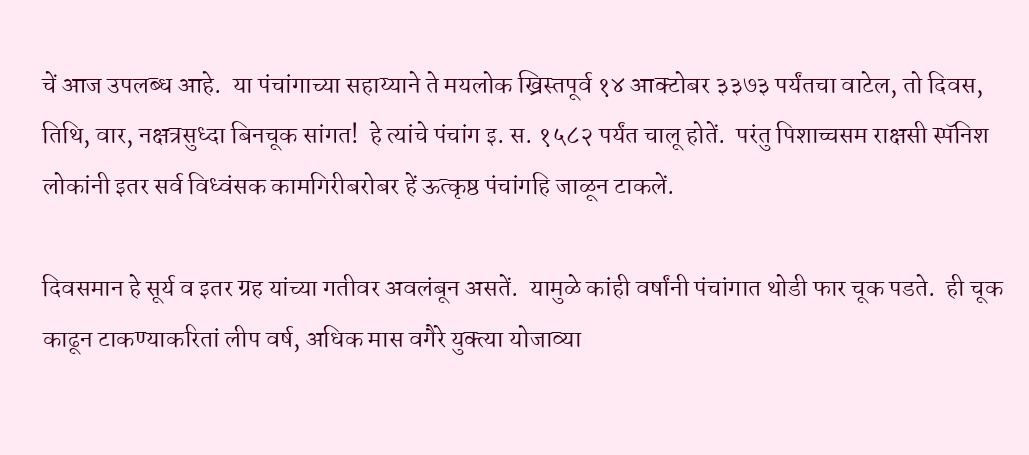चें आज उपलब्ध आहे.  या पंचांगाच्या सहाय्याने ते मयलोक ख्रिस्तपूर्व १४ आक्टोबर ३३७३ पर्यंतचा वाटेल, तो दिवस, तिथि, वार, नक्षत्रसुध्दा बिनचूक सांगत!  हे त्यांचे पंचांग इ. स. १५८२ पर्यंत चालू होतें.  परंतु पिशाच्चसम राक्षसी स्पॅनिश लोकांनी इतर सर्व विध्वंसक कामगिरीबरोबर हें ऊत्कृष्ठ पंचांगहि जाळून टाकलें.

दिवसमान हे सूर्य व इतर ग्रह यांच्या गतीवर अवलंबून असतें.  यामुळे कांही वर्षांनी पंचांगात थोडी फार चूक पडते.  ही चूक काढून टाकण्याकरितां लीप वर्ष, अधिक मास वगैरे युक्त्या योजाव्या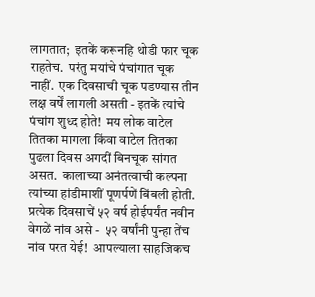लागतात;  इतकें करूनहि थोडी फार चूक राहतेच.  परंतु मयांचे पंचांगात चूक नाहीं.  एक दिवसाची चूक पडण्यास तीन लक्ष वर्षें लागली असती - इतकें त्यांचे पंचांग शुध्द होते!  मय लोक वाटेल तितका मागला किंवा वाटेल तितका पुढला दिवस अगदीं बिनचूक सांगत असत.  कालाच्या अनंतत्वाची कल्पना त्यांच्या हांडीमाशीं पूणर्पणें बिंबली होती.  प्रत्येक दिवसाचें ५२ वर्ष होईपर्यंत नवीन वेगळें नांव असे -  ५२ वर्षांनी पुन्हा तेंच नांव परत येई!  आपल्याला साहजिकच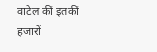वाटेल कीं इतकीं हजारों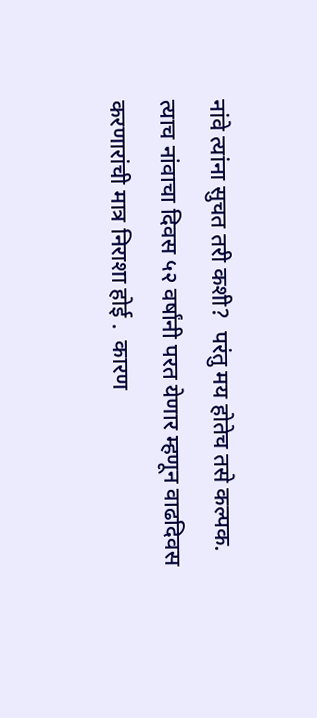नांवे त्यांना सुचत तरी कशी?  परंतु मय होतेच तसे कल्पक.  त्याच नांवाचा दिवस ५२ वर्षांनी परत येणार म्हणून वाढदिवस करणारांची मात्र निराशा होई .  कारण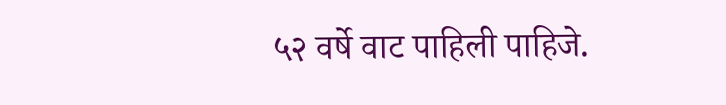५२ वर्षे वाट पाहिली पाहिजे.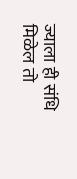ज्याला ही संधि मिळेल तो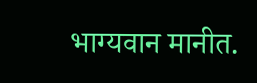भाग्यवान मानीत.